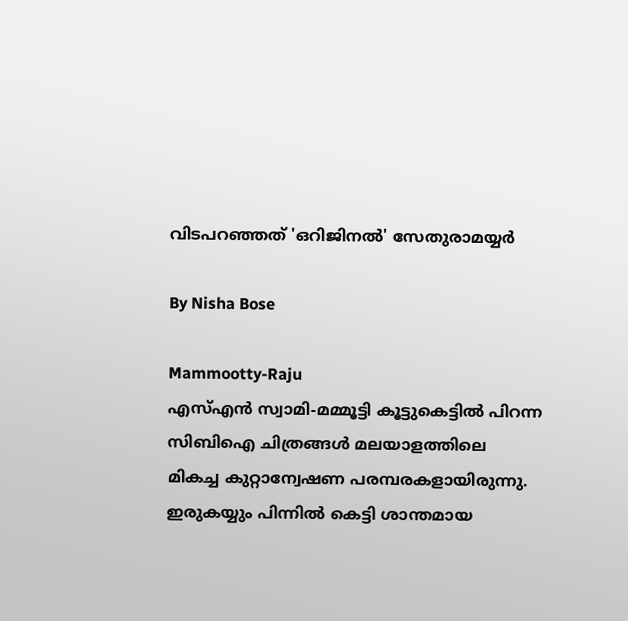വിടപറഞ്ഞത് 'ഒറിജിനല്‍' സേതുരാമയ്യര്‍

By Nisha Bose

Mammootty-Raju
എസ്എന്‍ സ്വാമി-മമ്മൂട്ടി കൂട്ടുകെട്ടില്‍ പിറന്ന സിബിഐ ചിത്രങ്ങള്‍ മലയാളത്തിലെ മികച്ച കുറ്റാന്വേഷണ പരമ്പരകളായിരുന്നു. ഇരുകയ്യും പിന്നില്‍ കെട്ടി ശാന്തമായ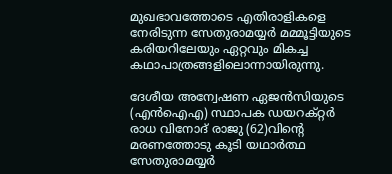മുഖഭാവത്തോടെ എതിരാളികളെ നേരിടുന്ന സേതുരാമയ്യര്‍ മമ്മൂട്ടിയുടെ കരിയറിലേയും ഏറ്റവും മികച്ച കഥാപാത്രങ്ങളിലൊന്നായിരുന്നു.

ദേശീയ അന്വേഷണ ഏജന്‍സിയുടെ (എന്‍ഐഎ) സ്ഥാപക ഡയറക്റ്റര്‍ രാധ വിനോദ് രാജു (62)വിന്റെ മരണത്തോടു കൂടി യഥാര്‍ത്ഥ സേതുരാമയ്യര്‍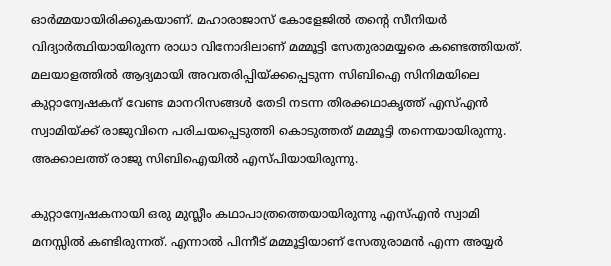ഓര്‍മ്മയായിരിക്കുകയാണ്. മഹാരാജാസ് കോളേജില്‍ തന്റെ സീനിയര്‍ വിദ്യാര്‍ത്ഥിയായിരുന്ന രാധാ വിനോദിലാണ് മമ്മൂട്ടി സേതുരാമയ്യരെ കണ്ടെത്തിയത്. മലയാളത്തില്‍ ആദ്യമായി അവതരിപ്പിയ്ക്കപ്പെടുന്ന സിബിഐ സിനിമയിലെ കുറ്റാന്വേഷകന് വേണ്ട മാനറിസങ്ങള്‍ തേടി നടന്ന തിരക്കഥാകൃത്ത് എസ്എന്‍ സ്വാമിയ്ക്ക് രാജുവിനെ പരിചയപ്പെടുത്തി കൊടുത്തത് മമ്മൂട്ടി തന്നെയായിരുന്നു. അക്കാലത്ത് രാജു സിബിഐയില്‍ എസ്പിയായിരുന്നു.

കുറ്റാന്വേഷകനായി ഒരു മുസ്ലീം കഥാപാത്രത്തെയായിരുന്നു എസ്എന്‍ സ്വാമി മനസ്സില്‍ കണ്ടിരുന്നത്. എന്നാല്‍ പിന്നീട് മമ്മൂട്ടിയാണ് സേതുരാമന്‍ എന്ന അയ്യര്‍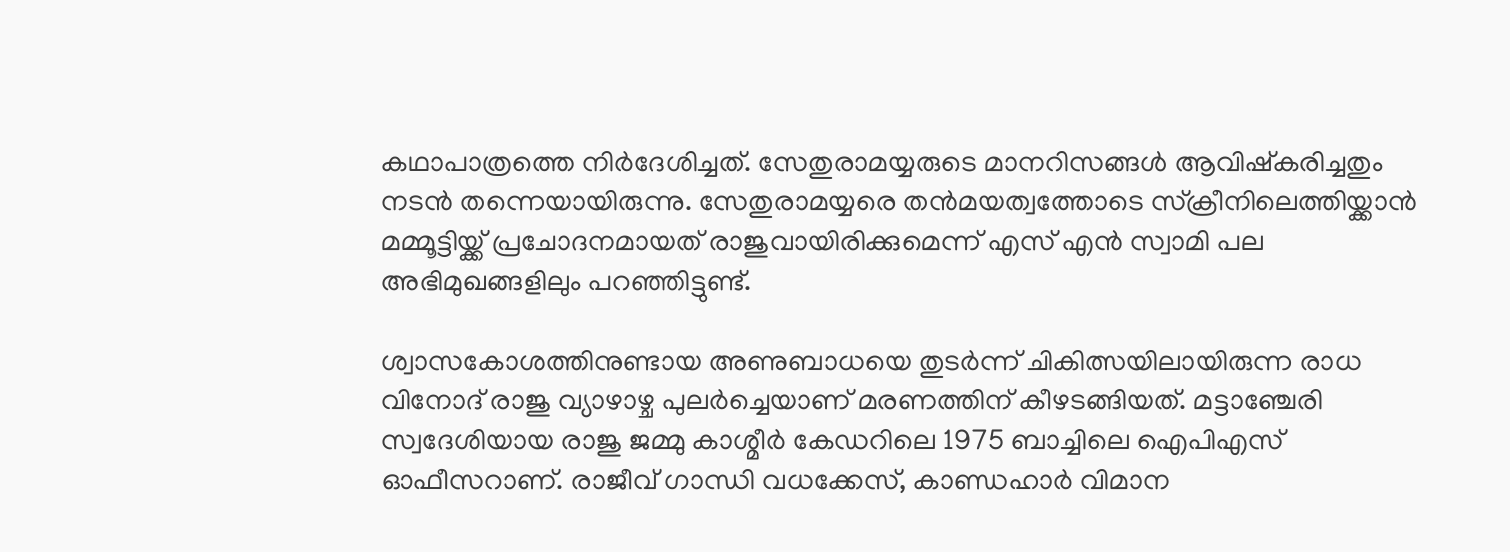കഥാപാത്രത്തെ നിര്‍ദേശിച്ചത്. സേതുരാമയ്യരുടെ മാനറിസങ്ങള്‍ ആവിഷ്‌കരിച്ചതും നടന്‍ തന്നെയായിരുന്നു. സേതുരാമയ്യരെ തന്‍മയത്വത്തോടെ സ്‌ക്രീനിലെത്തിയ്ക്കാന്‍ മമ്മൂട്ടിയ്ക്ക് പ്രചോദനമായത് രാജുവായിരിക്കുമെന്ന് എസ് എന്‍ സ്വാമി പല അഭിമുഖങ്ങളിലും പറഞ്ഞിട്ടുണ്ട്.

ശ്വാസകോശത്തിനുണ്ടായ അണുബാധയെ തുടര്‍ന്ന് ചികിത്സയിലായിരുന്ന രാധ വിനോദ് രാജു വ്യാഴാഴ്ച പുലര്‍ച്ചെയാണ് മരണത്തിന് കീഴടങ്ങിയത്. മട്ടാഞ്ചേരി സ്വദേശിയായ രാജു ജമ്മു കാശ്മീര്‍ കേഡറിലെ 1975 ബാച്ചിലെ ഐപിഎസ് ഓഫീസറാണ്. രാജീവ് ഗാന്ധി വധക്കേസ്, കാണ്ഡഹാര്‍ വിമാന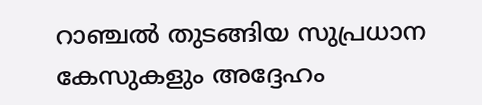റാഞ്ചല്‍ തുടങ്ങിയ സുപ്രധാന കേസുകളും അദ്ദേഹം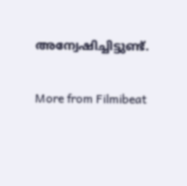അന്വേഷിച്ചിട്ടുണ്ട്.

More from Filmibeat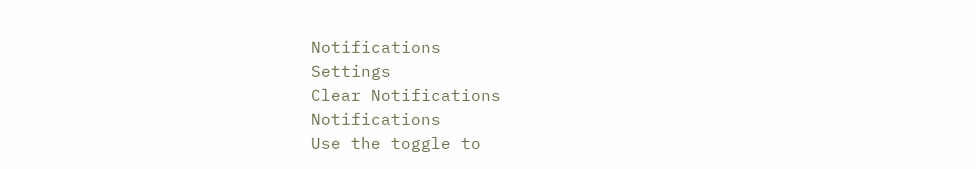Notifications
Settings
Clear Notifications
Notifications
Use the toggle to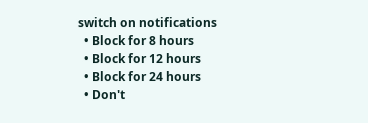switch on notifications
  • Block for 8 hours
  • Block for 12 hours
  • Block for 24 hours
  • Don't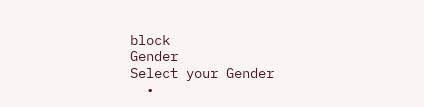block
Gender
Select your Gender
  •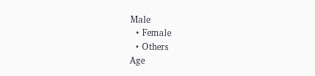Male
  • Female
  • Others
Age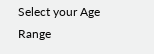Select your Age Range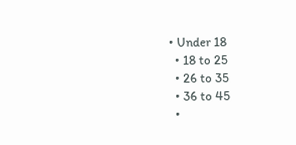• Under 18
  • 18 to 25
  • 26 to 35
  • 36 to 45
  •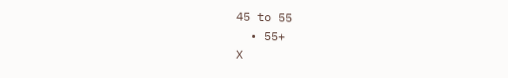45 to 55
  • 55+
X